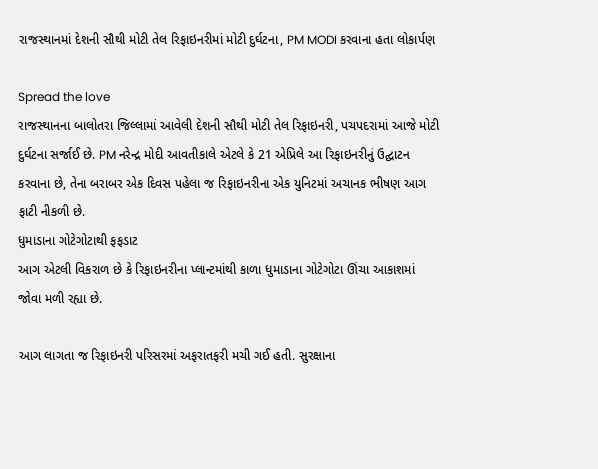રાજસ્થાનમાં દેશની સૌથી મોટી તેલ રિફાઇનરીમાં મોટી દુર્ઘટના, PM MODI કરવાના હતા લોકાર્પણ

Spread the love
રાજસ્થાનના બાલોતરા જિલ્લામાં આવેલી દેશની સૌથી મોટી તેલ રિફાઇનરી, પચપદરામાં આજે મોટી દુર્ઘટના સર્જાઈ છે. PM નરેન્દ્ર મોદી આવતીકાલે એટલે કે 21 એપ્રિલે આ રિફાઇનરીનું ઉદ્ઘાટન કરવાના છે, તેના બરાબર એક દિવસ પહેલા જ રિફાઇનરીના એક યુનિટમાં અચાનક ભીષણ આગ ફાટી નીકળી છે.
ધુમાડાના ગોટેગોટાથી ફફડાટ
આગ એટલી વિકરાળ છે કે રિફાઇનરીના પ્લાન્ટમાંથી કાળા ધુમાડાના ગોટેગોટા ઊંચા આકાશમાં જોવા મળી રહ્યા છે.

આગ લાગતા જ રિફાઇનરી પરિસરમાં અફરાતફરી મચી ગઈ હતી. સુરક્ષાના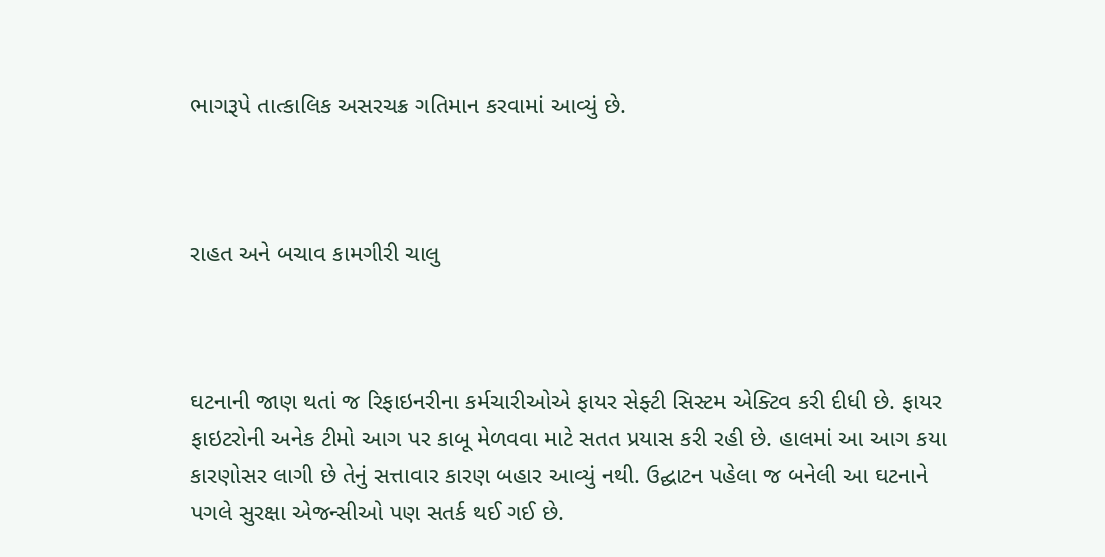ભાગરૂપે તાત્કાલિક અસરચક્ર ગતિમાન કરવામાં આવ્યું છે.



રાહત અને બચાવ કામગીરી ચાલુ



ઘટનાની જાણ થતાં જ રિફાઇનરીના કર્મચારીઓએ ફાયર સેફ્ટી સિસ્ટમ એક્ટિવ કરી દીધી છે. ફાયર ફાઇટરોની અનેક ટીમો આગ પર કાબૂ મેળવવા માટે સતત પ્રયાસ કરી રહી છે. હાલમાં આ આગ કયા કારણોસર લાગી છે તેનું સત્તાવાર કારણ બહાર આવ્યું નથી. ઉદ્ઘાટન પહેલા જ બનેલી આ ઘટનાને પગલે સુરક્ષા એજન્સીઓ પણ સતર્ક થઈ ગઈ છે.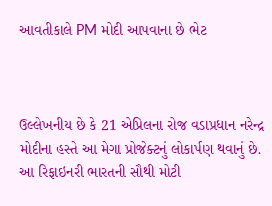આવતીકાલે PM મોદી આપવાના છે ભેટ



ઉલ્લેખનીય છે કે 21 એપ્રિલના રોજ વડાપ્રધાન નરેન્દ્ર મોદીના હસ્તે આ મેગા પ્રોજેક્ટનું લોકાર્પણ થવાનું છે. આ રિફાઇનરી ભારતની સૌથી મોટી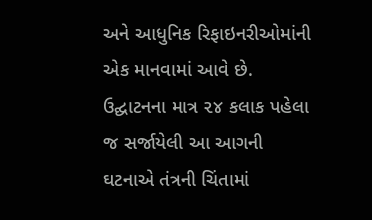અને આધુનિક રિફાઇનરીઓમાંની એક માનવામાં આવે છે. ઉદ્ઘાટનના માત્ર ૨૪ કલાક પહેલા જ સર્જાયેલી આ આગની ઘટનાએ તંત્રની ચિંતામાં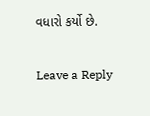વધારો કર્યો છે.

Leave a Reply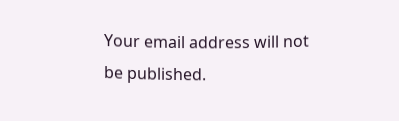Your email address will not be published.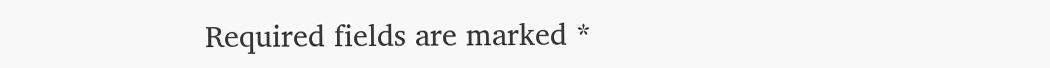Required fields are marked *